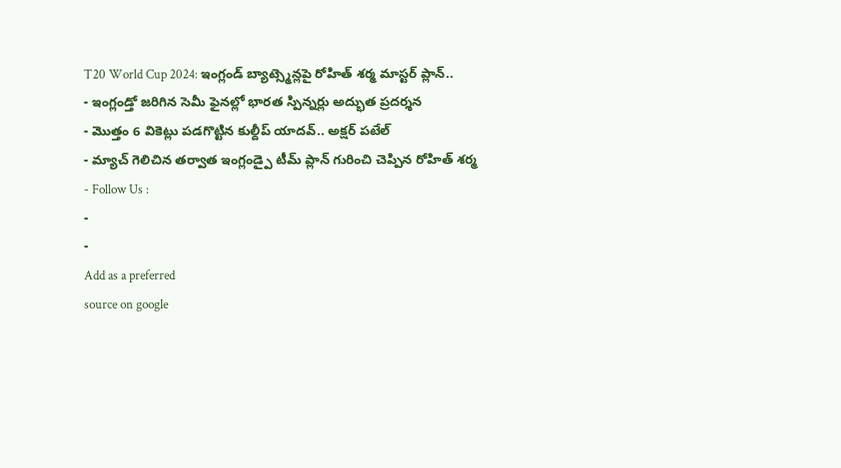T20 World Cup 2024: ఇంగ్లండ్ బ్యాట్స్మెన్లపై రోహిత్ శర్మ మాస్టర్ ప్లాన్..
- ఇంగ్లండ్తో జరిగిన సెమీ ఫైనల్లో భారత స్పిన్నర్లు అద్భుత ప్రదర్శన
- మొత్తం 6 వికెట్లు పడగొట్టిన కుల్దీప్ యాదవ్.. అక్షర్ పటేల్
- మ్యాచ్ గెలిచిన తర్వాత ఇంగ్లండ్పై టీమ్ ప్లాన్ గురించి చెప్పిన రోహిత్ శర్మ
- Follow Us :
-
-
Add as a preferred
source on google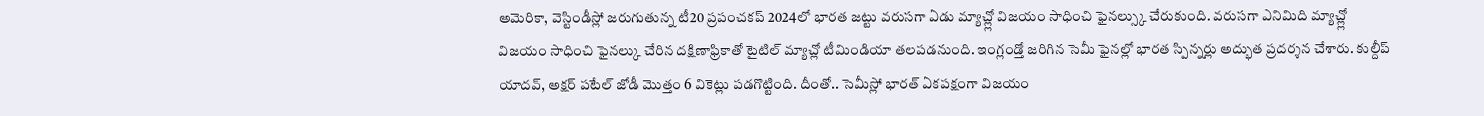అమెరికా, వెస్టిండీస్లో జరుగుతున్న టీ20 ప్రపంచకప్ 2024లో భారత జట్టు వరుసగా ఏడు మ్యాచ్ల్లో విజయం సాధించి ఫైనల్స్కు చేరుకుంది. వరుసగా ఎనిమిది మ్యాచ్ల్లో విజయం సాధించి ఫైనల్కు చేరిన దక్షిణాఫ్రికాతో టైటిల్ మ్యాచ్లో టీమిండియా తలపడనుంది. ఇంగ్లండ్తో జరిగిన సెమీ ఫైనల్లో భారత స్పిన్నర్లు అద్భుత ప్రదర్శన చేశారు. కుల్దీప్ యాదవ్, అక్షర్ పటేల్ జోడీ మొత్తం 6 వికెట్లు పడగొట్టింది. దీంతో.. సెమీస్లో భారత్ ఏకపక్షంగా విజయం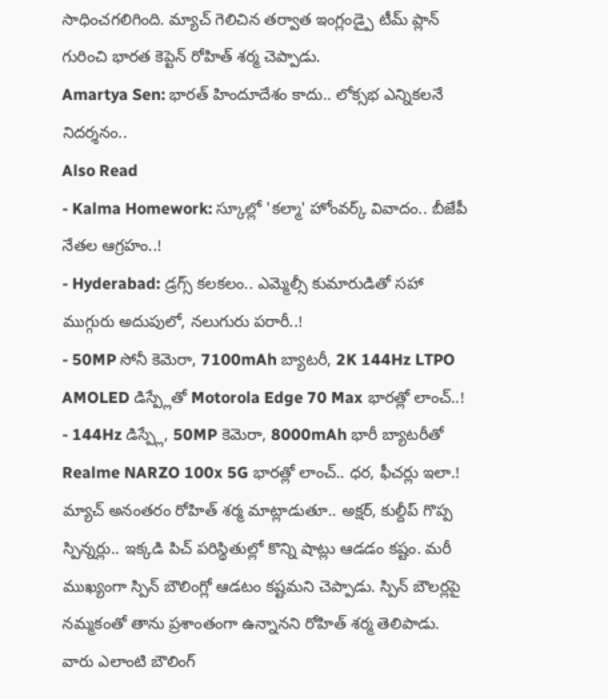సాధించగలిగింది. మ్యాచ్ గెలిచిన తర్వాత ఇంగ్లండ్పై టీమ్ ప్లాన్ గురించి భారత కెప్టెన్ రోహిత్ శర్మ చెప్పాడు.
Amartya Sen: భారత్ హిందూదేశం కాదు.. లోక్సభ ఎన్నికలనే నిదర్శనం..
Also Read
- Kalma Homework: స్కూల్లో 'కల్మా' హోంవర్క్ వివాదం.. బీజేపీ నేతల ఆగ్రహం..!
- Hyderabad: డ్రగ్స్ కలకలం.. ఎమ్మెల్సీ కుమారుడితో సహా ముగ్గురు అదుపులో, నలుగురు పరారీ..!
- 50MP సోనీ కెమెరా, 7100mAh బ్యాటరీ, 2K 144Hz LTPO AMOLED డిస్ప్లేతో Motorola Edge 70 Max భారత్లో లాంచ్..!
- 144Hz డిస్ప్లే, 50MP కెమెరా, 8000mAh భారీ బ్యాటరీతో Realme NARZO 100x 5G భారత్లో లాంచ్.. ధర, ఫీచర్లు ఇలా.!
మ్యాచ్ అనంతరం రోహిత్ శర్మ మాట్లాడుతూ.. అక్షర్, కుల్దీప్ గొప్ప స్పిన్నర్లు.. ఇక్కడి పిచ్ పరిస్థితుల్లో కొన్ని షాట్లు ఆడడం కష్టం. మరీ ముఖ్యంగా స్పిన్ బౌలింగ్లో ఆడటం కష్టమని చెప్పాడు. స్పిన్ బౌలర్లపై నమ్మకంతో తాను ప్రశాంతంగా ఉన్నానని రోహిత్ శర్మ తెలిపాడు. వారు ఎలాంటి బౌలింగ్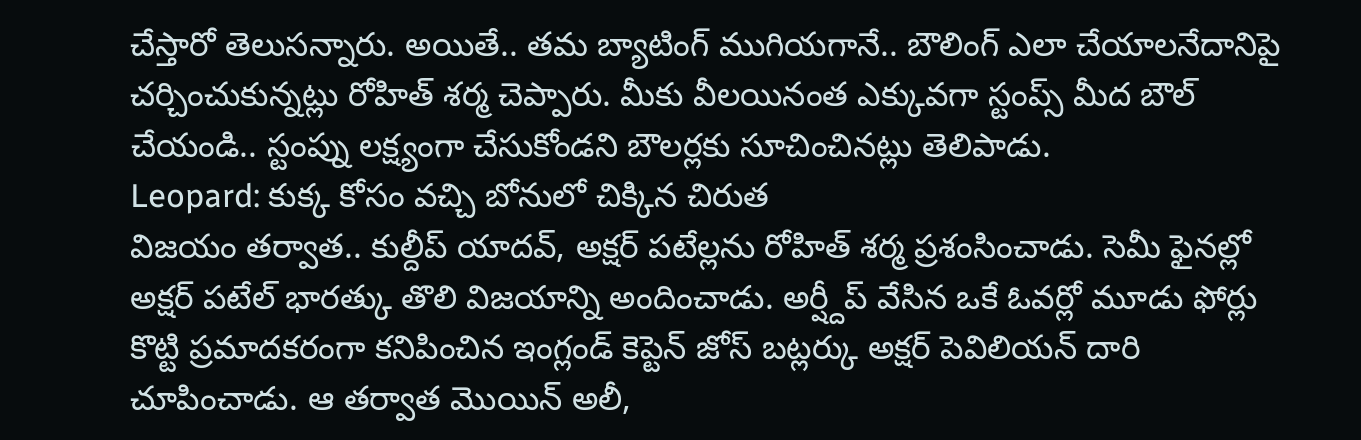చేస్తారో తెలుసన్నారు. అయితే.. తమ బ్యాటింగ్ ముగియగానే.. బౌలింగ్ ఎలా చేయాలనేదానిపై చర్చించుకున్నట్లు రోహిత్ శర్మ చెప్పారు. మీకు వీలయినంత ఎక్కువగా స్టంప్స్ మీద బౌల్ చేయండి.. స్టంప్ను లక్ష్యంగా చేసుకోండని బౌలర్లకు సూచించినట్లు తెలిపాడు.
Leopard: కుక్క కోసం వచ్చి బోనులో చిక్కిన చిరుత
విజయం తర్వాత.. కుల్దీప్ యాదవ్, అక్షర్ పటేల్లను రోహిత్ శర్మ ప్రశంసించాడు. సెమీ ఫైనల్లో అక్షర్ పటేల్ భారత్కు తొలి విజయాన్ని అందించాడు. అర్ష్దీప్ వేసిన ఒకే ఓవర్లో మూడు ఫోర్లు కొట్టి ప్రమాదకరంగా కనిపించిన ఇంగ్లండ్ కెప్టెన్ జోస్ బట్లర్కు అక్షర్ పెవిలియన్ దారి చూపించాడు. ఆ తర్వాత మొయిన్ అలీ,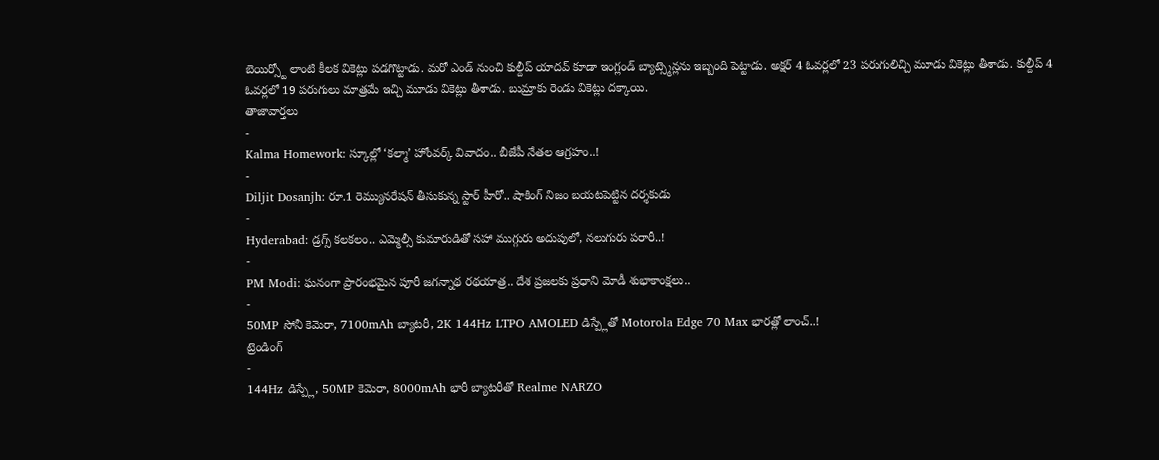బెయిర్స్టో లాంటి కీలక వికెట్లు పడగొట్టాడు. మరో ఎండ్ నుంచి కుల్దీప్ యాదవ్ కూడా ఇంగ్లండ్ బ్యాట్స్మెన్లను ఇబ్బంది పెట్టాడు. అక్షర్ 4 ఓవర్లలో 23 పరుగులిచ్చి మూడు వికెట్లు తీశాడు. కుల్దీప్ 4 ఓవర్లలో 19 పరుగులు మాత్రమే ఇచ్చి మూడు వికెట్లు తీశాడు. బుమ్రాకు రెండు వికెట్లు దక్కాయి.
తాజావార్తలు
-
Kalma Homework: స్కూల్లో ‘కల్మా’ హోంవర్క్ వివాదం.. బీజేపీ నేతల ఆగ్రహం..!
-
Diljit Dosanjh: రూ.1 రెమ్యునరేషన్ తీసుకున్న స్టార్ హీరో.. షాకింగ్ నిజం బయటపెట్టిన దర్శకుడు
-
Hyderabad: డ్రగ్స్ కలకలం.. ఎమ్మెల్సీ కుమారుడితో సహా ముగ్గురు అదుపులో, నలుగురు పరారీ..!
-
PM Modi: ఘనంగా ప్రారంభమైన పూరీ జగన్నాథ రథయాత్ర.. దేశ ప్రజలకు ప్రధాని మోడీ శుభాకాంక్షలు..
-
50MP సోనీ కెమెరా, 7100mAh బ్యాటరీ, 2K 144Hz LTPO AMOLED డిస్ప్లేతో Motorola Edge 70 Max భారత్లో లాంచ్..!
ట్రెండింగ్
-
144Hz డిస్ప్లే, 50MP కెమెరా, 8000mAh భారీ బ్యాటరీతో Realme NARZO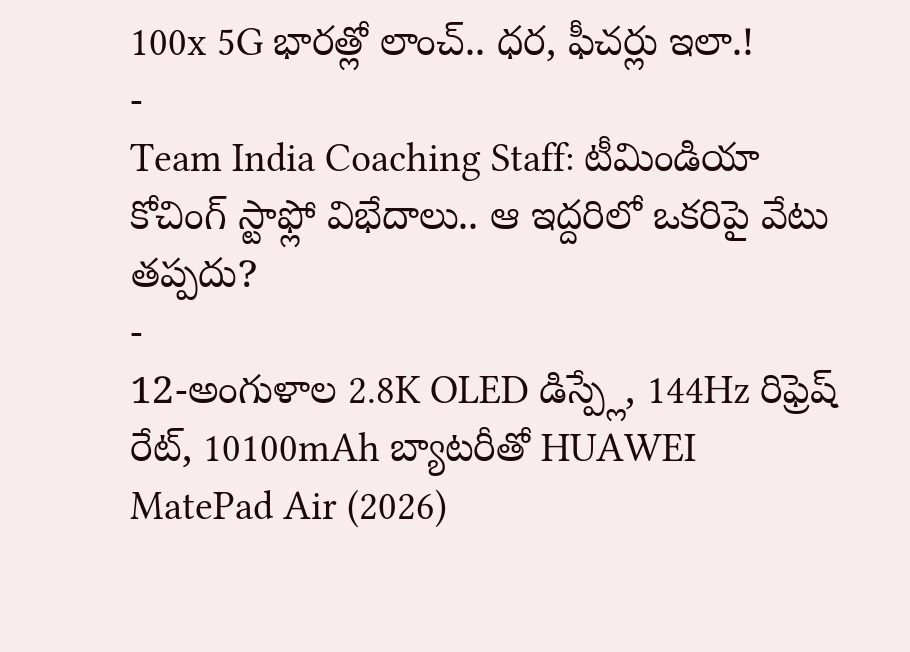100x 5G భారత్లో లాంచ్.. ధర, ఫీచర్లు ఇలా.!
-
Team India Coaching Staff: టీమిండియా కోచింగ్ స్టాఫ్లో విభేదాలు.. ఆ ఇద్దరిలో ఒకరిపై వేటు తప్పదు?
-
12-అంగుళాల 2.8K OLED డిస్ప్లే, 144Hz రిఫ్రెష్ రేట్, 10100mAh బ్యాటరీతో HUAWEI MatePad Air (2026)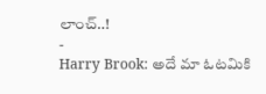లాంచ్..!
-
Harry Brook: అదే మా ఓటమికి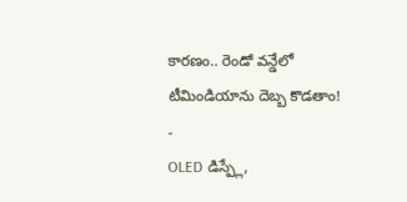కారణం.. రెండో వన్డేలో టీమిండియాను దెబ్బ కొడతాం!
-
OLED డిస్ప్లే,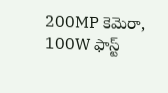200MP కెమెరా, 100W ఫాస్ట్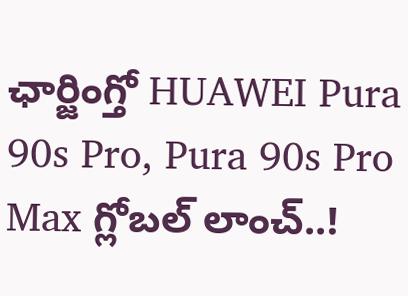ఛార్జింగ్తో HUAWEI Pura 90s Pro, Pura 90s Pro Max గ్లోబల్ లాంచ్..!